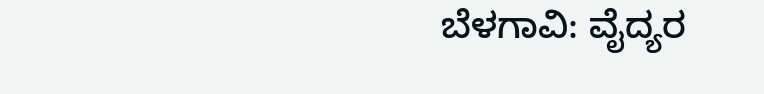ಬೆಳಗಾವಿ: ವೈದ್ಯರ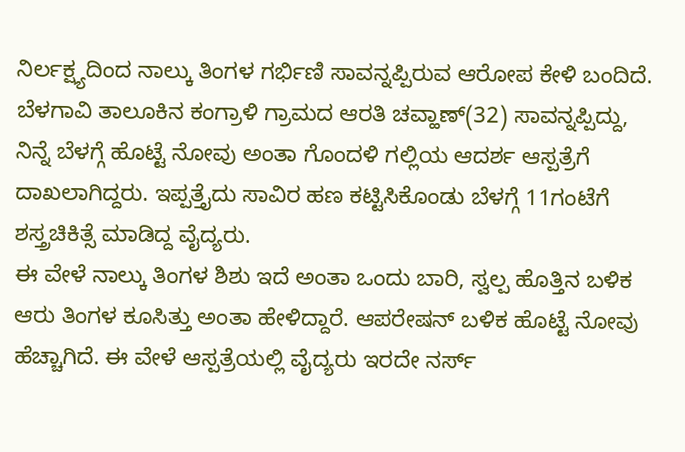ನಿರ್ಲಕ್ಷ್ಯದಿಂದ ನಾಲ್ಕು ತಿಂಗಳ ಗರ್ಭಿಣಿ ಸಾವನ್ನಪ್ಪಿರುವ ಆರೋಪ ಕೇಳಿ ಬಂದಿದೆ. ಬೆಳಗಾವಿ ತಾಲೂಕಿನ ಕಂಗ್ರಾಳಿ ಗ್ರಾಮದ ಆರತಿ ಚವ್ಹಾಣ್(32) ಸಾವನ್ನಪ್ಪಿದ್ದು, ನಿನ್ನೆ ಬೆಳಗ್ಗೆ ಹೊಟ್ಟೆ ನೋವು ಅಂತಾ ಗೊಂದಳಿ ಗಲ್ಲಿಯ ಆದರ್ಶ ಆಸ್ಪತ್ರೆಗೆ ದಾಖಲಾಗಿದ್ದರು. ಇಪ್ಪತ್ತೈದು ಸಾವಿರ ಹಣ ಕಟ್ಟಿಸಿಕೊಂಡು ಬೆಳಗ್ಗೆ 11ಗಂಟೆಗೆ ಶಸ್ತ್ರಚಿಕಿತ್ಸೆ ಮಾಡಿದ್ದ ವೈದ್ಯರು.
ಈ ವೇಳೆ ನಾಲ್ಕು ತಿಂಗಳ ಶಿಶು ಇದೆ ಅಂತಾ ಒಂದು ಬಾರಿ, ಸ್ವಲ್ಪ ಹೊತ್ತಿನ ಬಳಿಕ ಆರು ತಿಂಗಳ ಕೂಸಿತ್ತು ಅಂತಾ ಹೇಳಿದ್ದಾರೆ. ಆಪರೇಷನ್ ಬಳಿಕ ಹೊಟ್ಟೆ ನೋವು ಹೆಚ್ಚಾಗಿದೆ. ಈ ವೇಳೆ ಆಸ್ಪತ್ರೆಯಲ್ಲಿ ವೈದ್ಯರು ಇರದೇ ನರ್ಸ್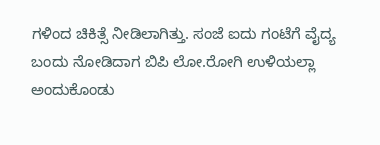ಗಳಿಂದ ಚಿಕಿತ್ಸೆ ನೀಡಿಲಾಗಿತ್ತು. ಸಂಜೆ ಐದು ಗಂಟೆಗೆ ವೈದ್ಯ ಬಂದು ನೋಡಿದಾಗ ಬಿಪಿ ಲೋ.ರೋಗಿ ಉಳಿಯಲ್ಲಾ ಅಂದುಕೊಂಡು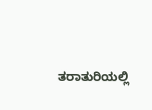ತರಾತುರಿಯಲ್ಲಿ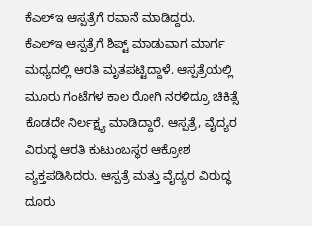ಕೆಎಲ್ಇ ಆಸ್ಪತ್ರೆಗೆ ರವಾನೆ ಮಾಡಿದ್ದರು.
ಕೆಎಲ್ಇ ಆಸ್ಪತ್ರೆಗೆ ಶಿಪ್ಟ್ ಮಾಡುವಾಗ ಮಾರ್ಗ ಮಧ್ಯದಲ್ಲಿ ಆರತಿ ಮೃತಪಟ್ಟಿದ್ದಾಳೆ. ಆಸ್ಪತ್ರೆಯಲ್ಲಿ ಮೂರು ಗಂಟೆಗಳ ಕಾಲ ರೋಗಿ ನರಳಿದ್ರೂ ಚಿಕಿತ್ಸೆ ಕೊಡದೇ ನಿರ್ಲಕ್ಷ್ಯ ಮಾಡಿದ್ದಾರೆ. ಆಸ್ಪತ್ರೆ, ವೈದ್ಯರ ವಿರುದ್ಧ ಆರತಿ ಕುಟುಂಬಸ್ಥರ ಆಕ್ರೋಶ ವ್ಯಕ್ತಪಡಿಸಿದರು. ಆಸ್ಪತ್ರೆ ಮತ್ತು ವೈದ್ಯರ ವಿರುದ್ಧ ದೂರು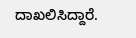ದಾಖಲಿಸಿದ್ದಾರೆ.